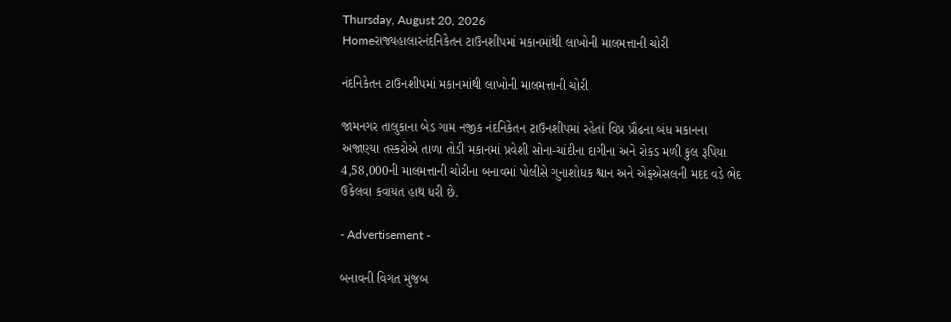Thursday, August 20, 2026
Homeરાજ્યહાલારનંદનિકેતન ટાઉનશીપમાં મકાનમાંથી લાખોની માલમત્તાની ચોરી

નંદનિકેતન ટાઉનશીપમાં મકાનમાંથી લાખોની માલમત્તાની ચોરી

જામનગર તાલુકાના બેડ ગામ નજીક નંદનિકેતન ટાઉનશીપમાં રહેતાં વિપ્ર પ્રૌઢના બંધ મકાનના અજાણ્યા તસ્કરોએ તાળા તોડી મકાનમાં પ્રવેશી સોના-ચાંદીના દાગીના અને રોકડ મળી કુલ રૂપિયા 4,58,000ની માલમત્તાની ચોરીના બનાવમાં પોલીસે ગુનાશોધક શ્વાન અને એફએસલની મદદ વડે ભેદ ઉકેલવા કવાયત હાથ ધરી છે.

- Advertisement -

બનાવની વિગત મુજબ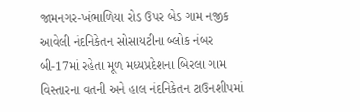જામનગર-ખંભાળિયા રોડ ઉપર બેડ ગામ નજીક આવેલી નંદનિકેતન સોસાયટીના બ્લોક નંબર બી-17માં રહેતા મૂળ મધ્યપ્રદેશના બિરલા ગામ વિસ્તારના વતની અને હાલ નંદનિકેતન ટાઉનશીપમાં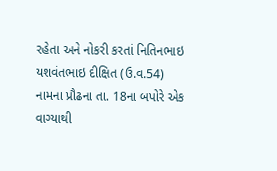રહેતા અને નોકરી કરતાં નિતિનભાઇ યશવંતભાઇ દીક્ષિત (ઉ.વ.54) નામના પ્રૌઢના તા. 18ના બપોરે એક વાગ્યાથી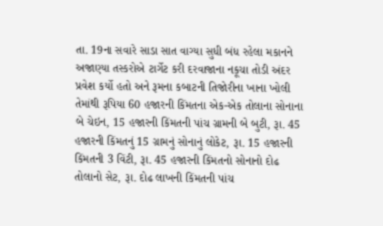તા. 19ના સવારે સાડા સાત વાગ્યા સુધી બંધ રહેલા મકાનને અજાણ્યા તસ્કરોએ ટાર્ગેટ કરી દરવાજાના નકૂચા તોડી અંદર પ્રવેશ કર્યો હતો અને રૂમના કબાટની તિજોરીના ખાના ખોલી તેમાંથી રૂપિયા 60 હજારની કિંમતના એક-એક તોલાના સોનાના બે ચેઇન, 15 હજારની કિંમતની પાંચ ગ્રામની બે બુટી, રૂા. 45 હજારની કિંમતનું 15 ગ્રામનું સોનાનું લોકેટ, રૂા. 15 હજારની કિંમતની 3 વિંટી, રૂા. 45 હજારની કિંમતનો સોનાનો દોઢ તોલાનો સેટ, રૂા. દોઢ લાખની કિંમતની પાંચ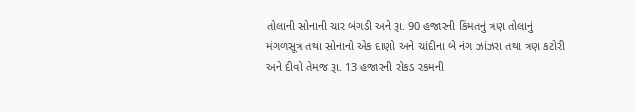તોલાની સોનાની ચાર બંગડી અને રૂા. 90 હજારની કિંમતનું ત્રણ તોલાનું મંગળસૂત્ર તથા સોનાનો એક દાણો અને ચાંદીના બે નંગ ઝાંઝરા તથા ત્રણ કટોરી અને દીવો તેમજ રૂા. 13 હજારની રોકડ રકમની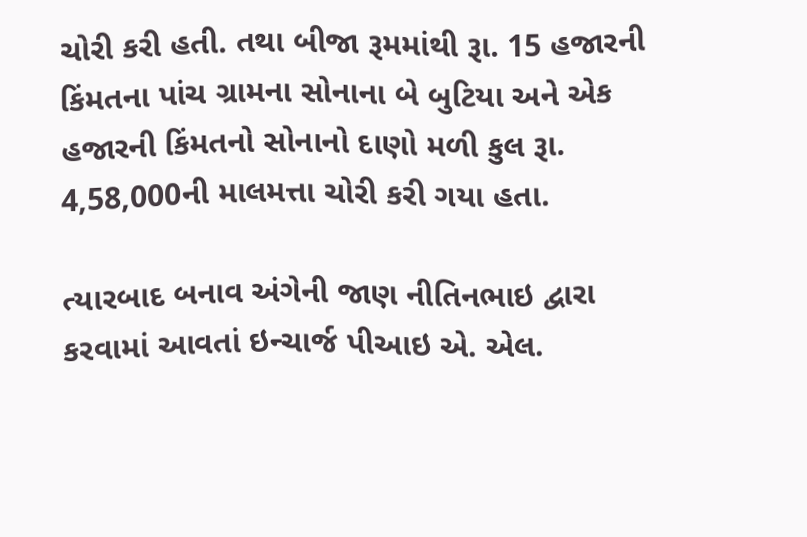ચોરી કરી હતી. તથા બીજા રૂમમાંથી રૂા. 15 હજારની કિંમતના પાંચ ગ્રામના સોનાના બે બુટિયા અને એક હજારની કિંમતનો સોનાનો દાણો મળી કુલ રૂા. 4,58,000ની માલમત્તા ચોરી કરી ગયા હતા.

ત્યારબાદ બનાવ અંગેની જાણ નીતિનભાઇ દ્વારા કરવામાં આવતાં ઇન્ચાર્જ પીઆઇ એ. એલ.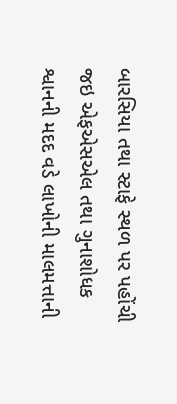બારસિયા તથા સ્ટાફે સ્થળ પર પહોંચી જઇ એફએસએલ તથા ગુનાશોધક શ્વાનની મદદ વડે લાખોની માલમત્તાની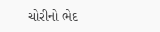ચોરીનો ભેદ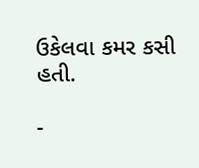ઉકેલવા કમર કસી હતી.

-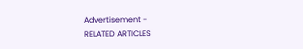Advertisement -
RELATED ARTICLES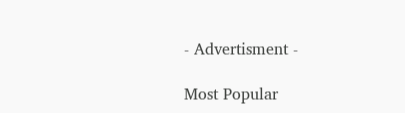- Advertisment -

Most Popular